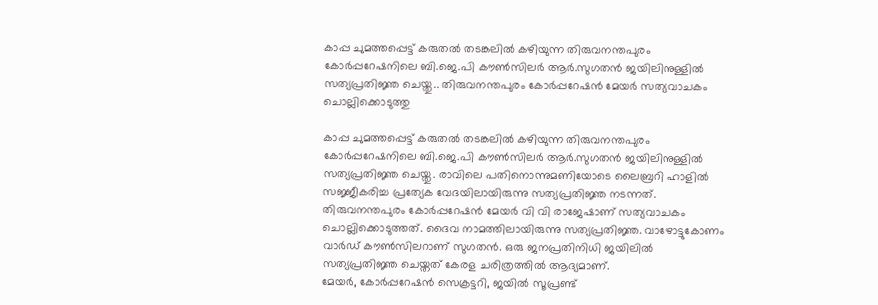കാപ്പ ചുമത്തപ്പെട്ട് കരുതൽ തടങ്കലിൽ കഴിയുന്ന തിരുവനന്തപുരം കോർപ്പറേഷനിലെ ബി.ജെ.പി കൗൺസിലർ ആർ.സുഗതൻ ജയിലിനുള്ളിൽ സത്യപ്രതിജ്ഞ ചെയ്തു.. തിരുവനന്തപുരം കോർപ്പറേഷൻ മേയർ സത്യവാചകം ചൊല്ലിക്കൊടുത്തു

കാപ്പ ചുമത്തപ്പെട്ട് കരുതൽ തടങ്കലിൽ കഴിയുന്ന തിരുവനന്തപുരം കോർപ്പറേഷനിലെ ബി.ജെ.പി കൗൺസിലർ ആർ.സുഗതൻ ജയിലിനുള്ളിൽ സത്യപ്രതിജ്ഞ ചെയ്തു. രാവിലെ പതിനൊന്നുമണിയോടെ ലൈബ്രറി ഹാളിൽ സജ്ജീകരിച്ച പ്രത്യേക വേദയിലായിരുന്നു സത്യപ്രതിജ്ഞ നടന്നത്. തിരുവനന്തപുരം കോർപ്പറേഷൻ മേയർ വി വി രാജേഷാണ് സത്യവാചകം ചൊല്ലിക്കൊടുത്തത്. ദൈവ നാമത്തിലായിരുന്നു സത്യപ്രതിജ്ഞ. വാഴോട്ടുകോണം വാർഡ് കൗൺസിലറാണ് സുഗതൻ. ഒരു ജനപ്രതിനിധി ജയിലിൽ സത്യപ്രതിജ്ഞ ചെയ്തത് കേരള ചരിത്രത്തിൽ ആദ്യമാണ്.
മേയർ, കോർപ്പറേഷൻ സെക്രട്ടറി, ജയിൽ സൂപ്രണ്ട്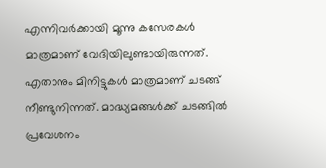എന്നിവർക്കായി മൂന്നു കസേരകൾ മാത്രമാണ് വേദിയിലുണ്ടായിരുന്നത്. എതാനും മിനിട്ടുകൾ മാത്രമാണ് ചടങ്ങ് നീണ്ടുനിന്നത്. മാദ്ധ്യമങ്ങൾക്ക് ചടങ്ങിൽ പ്രവേശനം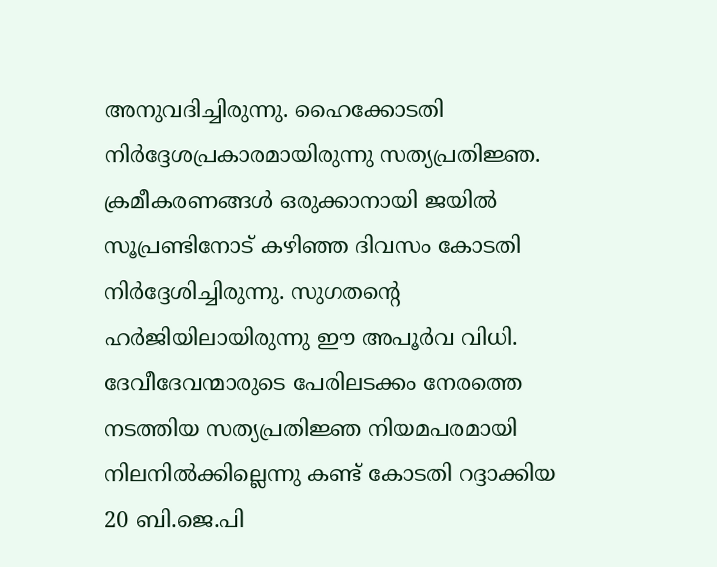അനുവദിച്ചിരുന്നു. ഹൈക്കോടതി നിർദ്ദേശപ്രകാരമായിരുന്നു സത്യപ്രതിജ്ഞ. ക്രമീകരണങ്ങൾ ഒരുക്കാനായി ജയിൽ സൂപ്രണ്ടിനോട് കഴിഞ്ഞ ദിവസം കോടതി നിർദ്ദേശിച്ചിരുന്നു. സുഗതന്റെ ഹർജിയിലായിരുന്നു ഈ അപൂർവ വിധി.
ദേവീദേവന്മാരുടെ പേരിലടക്കം നേരത്തെ നടത്തിയ സത്യപ്രതിജ്ഞ നിയമപരമായി നിലനിൽക്കില്ലെന്നു കണ്ട് കോടതി റദ്ദാക്കിയ 20 ബി.ജെ.പി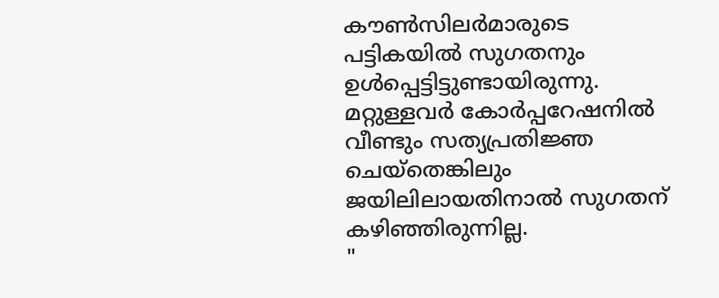കൗൺസിലർമാരുടെ പട്ടികയിൽ സുഗതനും ഉൾപ്പെട്ടിട്ടുണ്ടായിരുന്നു. മറ്റുള്ളവർ കോർപ്പറേഷനിൽ വീണ്ടും സത്യപ്രതിജ്ഞ ചെയ്തെങ്കിലും ജയിലിലായതിനാൽ സുഗതന് കഴിഞ്ഞിരുന്നില്ല.
"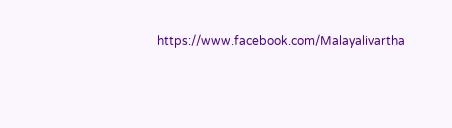https://www.facebook.com/Malayalivartha